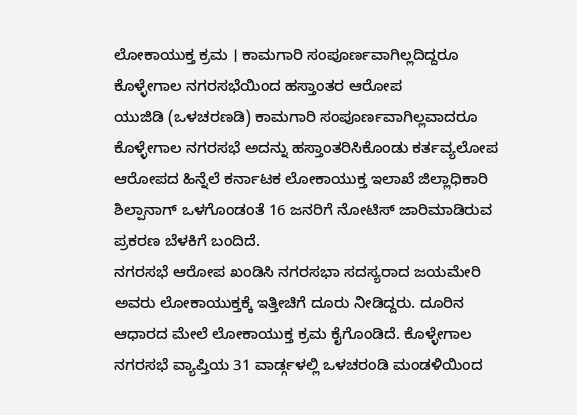ಲೋಕಾಯುಕ್ತ ಕ್ರಮ । ಕಾಮಗಾರಿ ಸಂಪೂರ್ಣವಾಗಿಲ್ಲದಿದ್ದರೂ ಕೊಳ್ಳೇಗಾಲ ನಗರಸಭೆಯಿಂದ ಹಸ್ತಾಂತರ ಆರೋಪ
ಯುಜಿಡಿ (ಒಳಚರಣಡಿ) ಕಾಮಗಾರಿ ಸಂಪೂರ್ಣವಾಗಿಲ್ಲವಾದರೂ ಕೊಳ್ಳೇಗಾಲ ನಗರಸಭೆ ಅದನ್ನು ಹಸ್ತಾಂತರಿಸಿಕೊಂಡು ಕರ್ತವ್ಯಲೋಪ ಆರೋಪದ ಹಿನ್ನೆಲೆ ಕರ್ನಾಟಕ ಲೋಕಾಯುಕ್ತ ಇಲಾಖೆ ಜಿಲ್ಲಾಧಿಕಾರಿ ಶಿಲ್ಪಾನಾಗ್ ಒಳಗೊಂಡಂತೆ 16 ಜನರಿಗೆ ನೋಟಿಸ್ ಜಾರಿಮಾಡಿರುವ ಪ್ರಕರಣ ಬೆಳಕಿಗೆ ಬಂದಿದೆ.
ನಗರಸಭೆ ಆರೋಪ ಖಂಡಿಸಿ ನಗರಸಭಾ ಸದಸ್ಯರಾದ ಜಯಮೇರಿ ಅವರು ಲೋಕಾಯುಕ್ತಕ್ಕೆ ಇತ್ತೀಚಿಗೆ ದೂರು ನೀಡಿದ್ದರು. ದೂರಿನ ಆಧಾರದ ಮೇಲೆ ಲೋಕಾಯುಕ್ತ ಕ್ರಮ ಕೈಗೊಂಡಿದೆ. ಕೊಳ್ಳೇಗಾಲ ನಗರಸಭೆ ವ್ಯಾಪ್ತಿಯ 31 ವಾರ್ಡ್ಗಳಲ್ಲಿ ಒಳಚರಂಡಿ ಮಂಡಳಿಯಿಂದ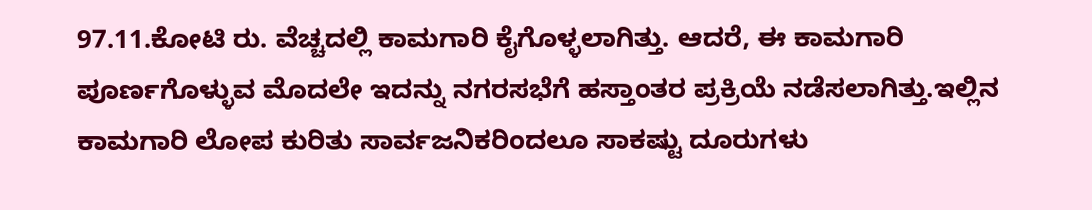97.11.ಕೋಟಿ ರು. ವೆಚ್ಚದಲ್ಲಿ ಕಾಮಗಾರಿ ಕೈಗೊಳ್ಳಲಾಗಿತ್ತು. ಆದರೆ, ಈ ಕಾಮಗಾರಿ ಪೂರ್ಣಗೊಳ್ಳುವ ಮೊದಲೇ ಇದನ್ನು ನಗರಸಭೆಗೆ ಹಸ್ತಾಂತರ ಪ್ರಕ್ರಿಯೆ ನಡೆಸಲಾಗಿತ್ತು.ಇಲ್ಲಿನ ಕಾಮಗಾರಿ ಲೋಪ ಕುರಿತು ಸಾರ್ವಜನಿಕರಿಂದಲೂ ಸಾಕಷ್ಟು ದೂರುಗಳು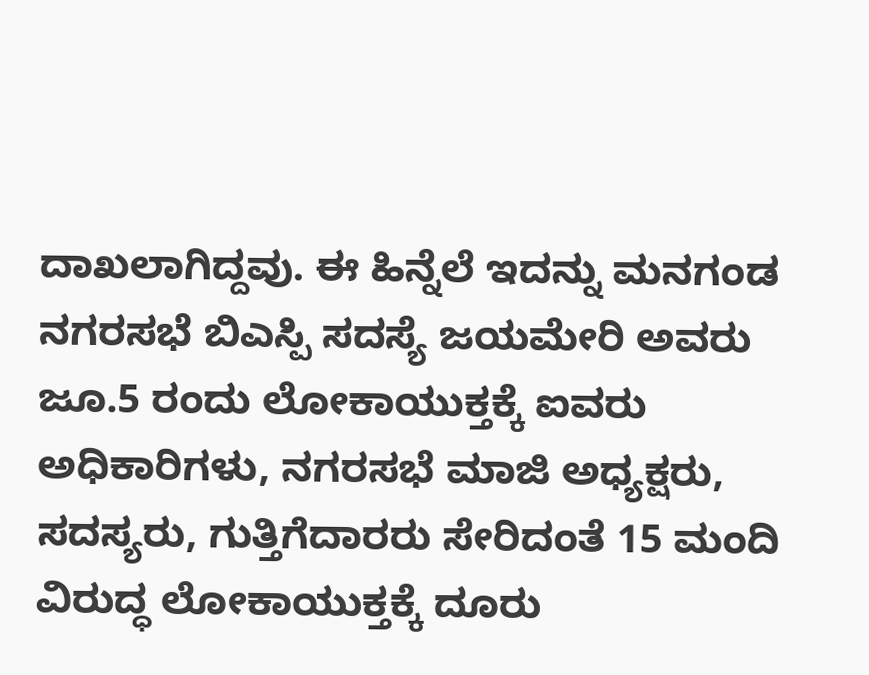ದಾಖಲಾಗಿದ್ದವು. ಈ ಹಿನ್ನೆಲೆ ಇದನ್ನು ಮನಗಂಡ ನಗರಸಭೆ ಬಿಎಸ್ಪಿ ಸದಸ್ಯೆ ಜಯಮೇರಿ ಅವರು ಜೂ.5 ರಂದು ಲೋಕಾಯುಕ್ತಕ್ಕೆ ಐವರು ಅಧಿಕಾರಿಗಳು, ನಗರಸಭೆ ಮಾಜಿ ಅಧ್ಯಕ್ಷರು, ಸದಸ್ಯರು, ಗುತ್ತಿಗೆದಾರರು ಸೇರಿದಂತೆ 15 ಮಂದಿ ವಿರುದ್ಧ ಲೋಕಾಯುಕ್ತಕ್ಕೆ ದೂರು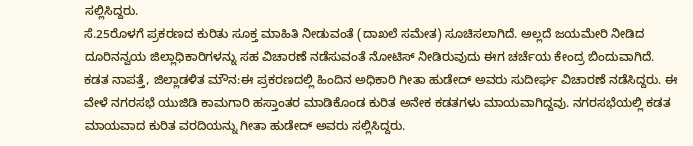ಸಲ್ಲಿಸಿದ್ದರು.
ಸೆ.25ರೊಳಗೆ ಪ್ರಕರಣದ ಕುರಿತು ಸೂಕ್ತ ಮಾಹಿತಿ ನೀಡುವಂತೆ (ದಾಖಲೆ ಸಮೇತ) ಸೂಚಿಸಲಾಗಿದೆ. ಅಲ್ಲದೆ ಜಯಮೇರಿ ನೀಡಿದ ದೂರಿನನ್ವಯ ಜಿಲ್ಲಾಧಿಕಾರಿಗಳನ್ನು ಸಹ ವಿಚಾರಣೆ ನಡೆಸುವಂತೆ ನೋಟಿಸ್ ನೀಡಿರುವುದು ಈಗ ಚರ್ಚೆಯ ಕೇಂದ್ರ ಬಿಂದುವಾಗಿದೆ.
ಕಡತ ನಾಪತ್ತೆ, ಜಿಲ್ಲಾಡಳಿತ ಮೌನ:ಈ ಪ್ರಕರಣದಲ್ಲಿ ಹಿಂದಿನ ಅಧಿಕಾರಿ ಗೀತಾ ಹುಡೇದ್ ಅವರು ಸುದೀರ್ಘ ವಿಚಾರಣೆ ನಡೆಸಿದ್ದರು. ಈ ವೇಳೆ ನಗರಸಭೆ ಯುಜಿಡಿ ಕಾಮಗಾರಿ ಹಸ್ತಾಂತರ ಮಾಡಿಕೊಂಡ ಕುರಿತ ಅನೇಕ ಕಡತಗಳು ಮಾಯವಾಗಿದ್ದವು. ನಗರಸಭೆಯಲ್ಲಿ ಕಡತ ಮಾಯವಾದ ಕುರಿತ ವರದಿಯನ್ನು ಗೀತಾ ಹುಡೇದ್ ಅವರು ಸಲ್ಲಿಸಿದ್ದರು.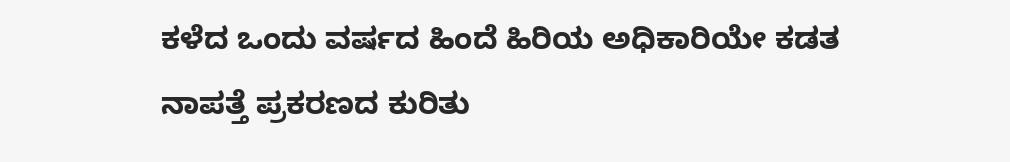ಕಳೆದ ಒಂದು ವರ್ಷದ ಹಿಂದೆ ಹಿರಿಯ ಅಧಿಕಾರಿಯೇ ಕಡತ ನಾಪತ್ತೆ ಪ್ರಕರಣದ ಕುರಿತು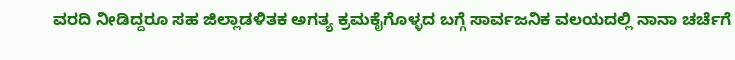ವರದಿ ನೀಡಿದ್ದರೂ ಸಹ ಜಿಲ್ಲಾಡಳಿತಕ ಅಗತ್ಯ ಕ್ರಮಕೈಗೊಳ್ಳದ ಬಗ್ಗೆ ಸಾರ್ವಜನಿಕ ವಲಯದಲ್ಲಿ ನಾನಾ ಚರ್ಚೆಗೆ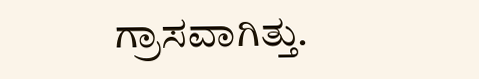ಗ್ರಾಸವಾಗಿತ್ತು.